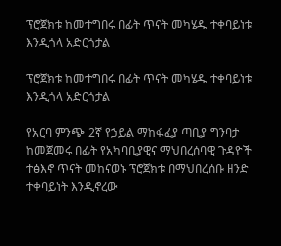ፕሮጀክቱ ከመተግበሩ በፊት ጥናት መካሄዱ ተቀባይነቱ እንዲጎላ አድርጎታል

ፕሮጀክቱ ከመተግበሩ በፊት ጥናት መካሄዱ ተቀባይነቱ እንዲጎላ አድርጎታል

የአርባ ምንጭ 2ኛ የኃይል ማከፋፈያ ጣቢያ ግንባታ ከመጀመሩ በፊት የአካባቢያዊና ማህበረሰባዊ ጉዳዮች ተፅእኖ ጥናት መከናወኑ ፕሮጀክቱ በማህበረሰቡ ዘንድ ተቀባይነት እንዲኖረው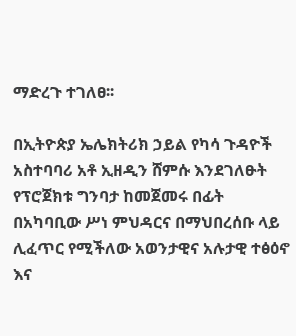ማድረጉ ተገለፀ፡፡

በኢትዮጵያ ኤሌክትሪክ ኃይል የካሳ ጉዳዮች አስተባባሪ አቶ ኢዘዲን ሸምሱ እንደገለፁት የፕሮጀክቱ ግንባታ ከመጀመሩ በፊት በአካባቢው ሥነ ምህዳርና በማህበረሰቡ ላይ ሊፈጥር የሚችለው አወንታዊና አሉታዊ ተፅዕኖ እና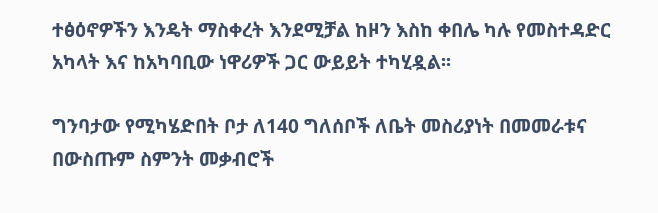ተፅዕኖዎችን እንዴት ማስቀረት እንደሚቻል ከዞን እስከ ቀበሌ ካሉ የመስተዳድር አካላት እና ከአካባቢው ነዋሪዎች ጋር ውይይት ተካሂዷል፡፡

ግንባታው የሚካሄድበት ቦታ ለ140 ግለሰቦች ለቤት መስሪያነት በመመራቱና በውስጡም ስምንት መቃብሮች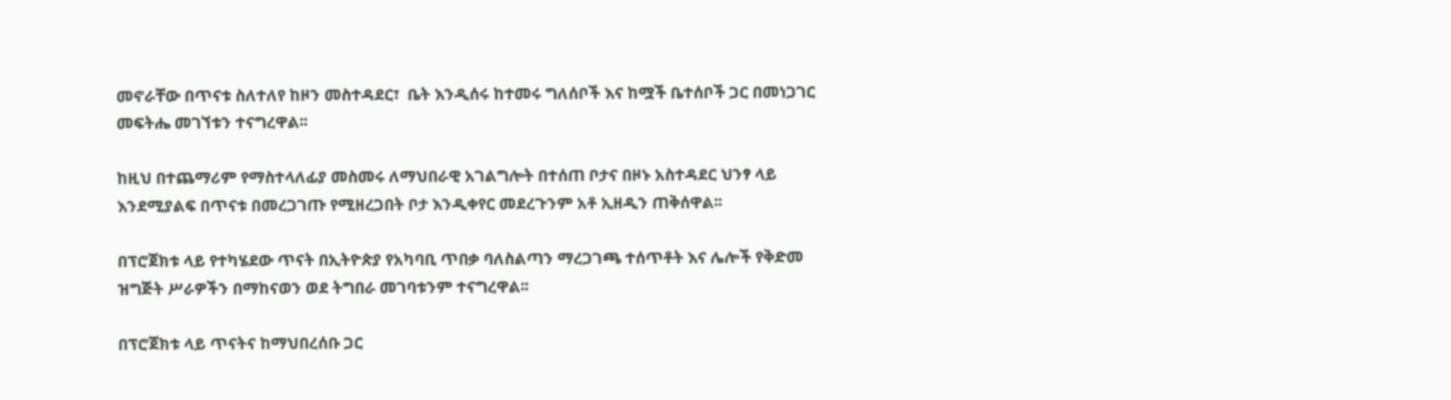መኖራቸው በጥናቱ ስለተለየ ከዞን መስተዳደር፣  ቤት እንዲሰሩ ከተመሩ ግለሰቦች እና ከሟች ቤተሰቦች ጋር በመነጋገር መፍትሔ መገኘቱን ተናግረዋል፡፡

ከዚህ በተጨማሪም የማስተላለፊያ መስመሩ ለማህበራዊ አገልግሎት በተሰጠ ቦታና በዞኑ አስተዳደር ህንፃ ላይ እንደሚያልፍ በጥናቱ በመረጋገጡ የሚዘረጋበት ቦታ እንዲቀየር መደረጉንም አቶ ኢዘዲን ጠቅሰዋል፡፡

በፕሮጀክቱ ላይ የተካሄደው ጥናት በኢትዮጵያ የአካባቢ ጥበቃ ባለስልጣን ማረጋገጫ ተሰጥቶት እና ሌሎች የቅድመ ዝግጅት ሥራዎችን በማከናወን ወደ ትግበራ መገባቱንም ተናግረዋል፡፡

በፕሮጀክቱ ላይ ጥናትና ከማህበረሰቡ ጋር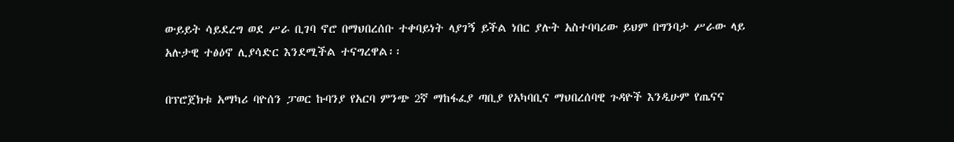ውይይት ሳይደረግ ወደ ሥራ ቢገባ ኖሮ በማህበረሰቡ ተቀባይነት ላያገኝ ይችል ነበር ያሉት አስተባባሪው ይህም በግንባታ ሥራው ላይ አሉታዊ ተፅዕኖ ሊያሳድር እንደሚችል ተናግረዋል፡፡

በፕሮጀክቱ አማካሪ ባዮሰን ፓወር ኩባንያ የአርባ ምንጭ 2ኛ ማከፋፈያ ጣቢያ የአካባቢና ማህበረሰባዊ ጉዳዮች እንዲሁም የጤናና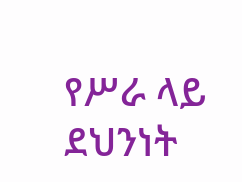የሥራ ላይ ደህንነት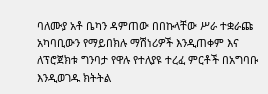ባለሙያ አቶ ቤካን ዳምጠው በበኩላቸው ሥራ ተቋራጩ አካባቢውን የማይበክሉ ማሽነሪዎች እንዲጠቀም እና ለፕሮጀክቱ ግንባታ የዋሉ የተለያዩ ተረፈ ምርቶች በአግባቡ እንዲወገዱ ክትትል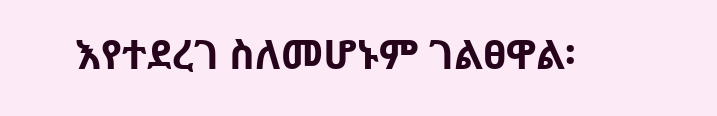እየተደረገ ስለመሆኑም ገልፀዋል፡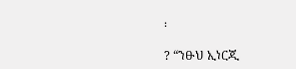፡

? “ንፁህ ኢነርጂ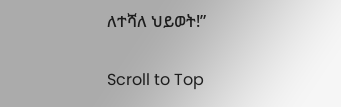ለተሻለ ህይወት!”

Scroll to Top